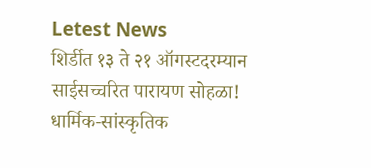Letest News
शिर्डीत १३ ते २१ ऑगस्टदरम्यान साईसच्चरित पारायण सोहळा! धार्मिक-सांस्कृतिक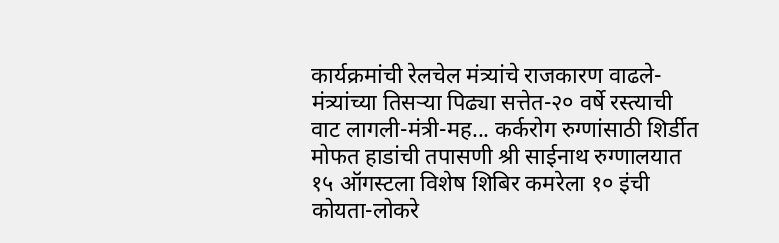कार्यक्रमांची रेलचेल मंत्र्यांचे राजकारण वाढले-मंत्र्यांच्या तिसऱ्या पिढ्या सत्तेत-२० वर्षे रस्त्याची वाट लागली-मंत्री-मह... कर्करोग रुग्णांसाठी शिर्डीत मोफत हाडांची तपासणी श्री साईनाथ रुग्णालयात १५ ऑगस्टला विशेष शिबिर कमरेला १० इंची कोयता-लोकरे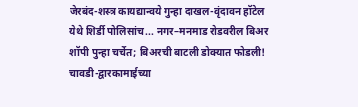जेरबंद-शस्त्र कायद्यान्वये गुन्हा दाखल-वृंदावन हॉटेल येथे शिर्डी पोलिसांच... नगर–मनमाड रोडवरील बिअर शॉपी पुन्हा चर्चेत; बिअरची बाटली डोक्यात फोडली! चावडी-द्वारकामाईच्या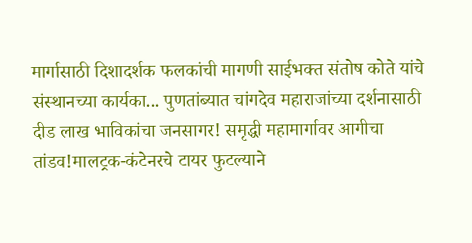मार्गासाठी दिशादर्शक फलकांची मागणी साईभक्त संतोष कोते यांचे संस्थानच्या कार्यका... पुणतांब्यात चांगदेव महाराजांच्या दर्शनासाठी दीड लाख भाविकांचा जनसागर! समृद्धी महामार्गावर आगीचा तांडव!मालट्रक-कंटेनरचे टायर फुटल्याने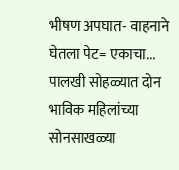भीषण अपघात- वाहनाने घेतला पेट= एकाचा... पालखी सोहळ्यात दोन भाविक महिलांच्या सोनसाखळ्या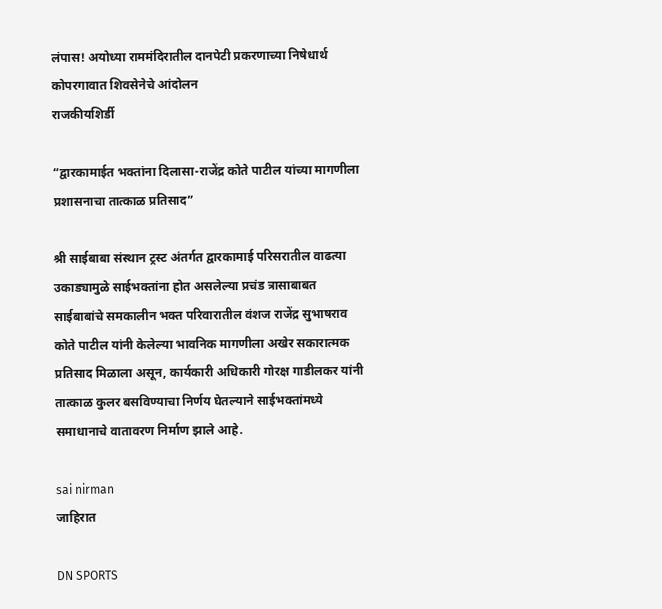लंपास! अयोध्या राममंदिरातील दानपेटी प्रकरणाच्या निषेधार्थ कोपरगावात शिवसेनेचे आंदोलन
राजकीयशिर्डी

“द्वारकामाईत भक्तांना दिलासा-राजेंद्र कोते पाटील यांच्या मागणीला प्रशासनाचा तात्काळ प्रतिसाद”

श्री साईबाबा संस्थान ट्रस्ट अंतर्गत द्वारकामाई परिसरातील वाढत्या उकाड्यामुळे साईभक्तांना होत असलेल्या प्रचंड त्रासाबाबत साईबाबांचे समकालीन भक्त परिवारातील वंशज राजेंद्र सुभाषराव कोते पाटील यांनी केलेल्या भावनिक मागणीला अखेर सकारात्मक प्रतिसाद मिळाला असून, कार्यकारी अधिकारी गोरक्ष गाडीलकर यांनी तात्काळ कुलर बसविण्याचा निर्णय घेतल्याने साईभक्तांमध्ये समाधानाचे वातावरण निर्माण झाले आहे.

sai nirman
जाहिरात

DN SPORTS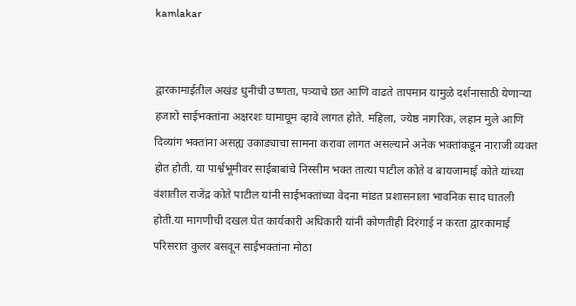kamlakar


द्वारकामाईतील अखंड धुनीची उष्णता, पत्र्याचे छत आणि वाढते तापमान यामुळे दर्शनासाठी येणाऱ्या हजारो साईभक्तांना अक्षरशः घामाघूम व्हावे लागत होते. महिला, ज्येष्ठ नागरिक, लहान मुले आणि दिव्यांग भक्तांना असह्य उकाड्याचा सामना करावा लागत असल्याने अनेक भक्तांकडून नाराजी व्यक्त होत होती. या पार्श्वभूमीवर साईबाबांचे निस्सीम भक्त तात्या पाटील कोते व बायजामाई कोते यांच्या वंशातील राजेंद्र कोते पाटील यांनी साईभक्तांच्या वेदना मांडत प्रशासनाला भावनिक साद घातली होती.या मागणीची दखल घेत कार्यकारी अधिकारी यांनी कोणतीही दिरंगाई न करता द्वारकामाई परिसरात कुलर बसवून साईभक्तांना मोठा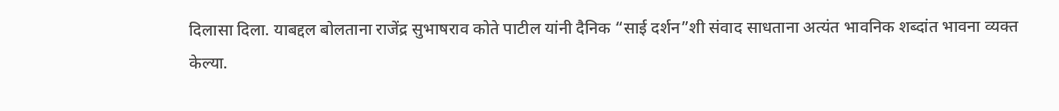दिलासा दिला. याबद्दल बोलताना राजेंद्र सुभाषराव कोते पाटील यांनी दैनिक “साई दर्शन”शी संवाद साधताना अत्यंत भावनिक शब्दांत भावना व्यक्त केल्या.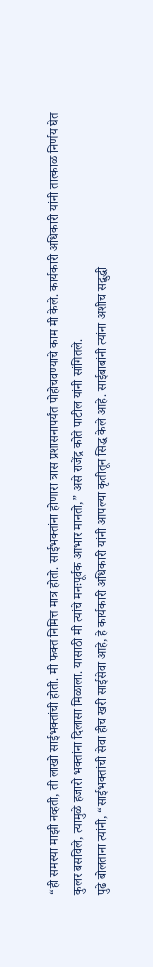“ही समस्या माझी नव्हती, ती लाखो साईभक्तांची होती. मी फक्त निमित्त मात्र होतो. साईभक्तांना होणारा त्रास प्रशासनापर्यंत पोहोचवण्याचे काम मी केले. कार्यकारी अधिकारी यांनी तात्काळ निर्णय घेत कुलर बसविले, त्यामुळे हजारो भक्तांना दिलासा मिळाला. यासाठी मी त्यांचे मनःपूर्वक आभार मानतो,” असे राजेंद्र कोते पाटील यांनी सांगितले.
पुढे बोलताना त्यांनी, “साईभक्तांची सेवा हीच खरी साईसेवा आहे, हे कार्यकारी अधिकारी यांनी आपल्या कृतीतून सिद्ध केले आहे. साईबाबांनी त्यांना अशीच सद्बुद्धी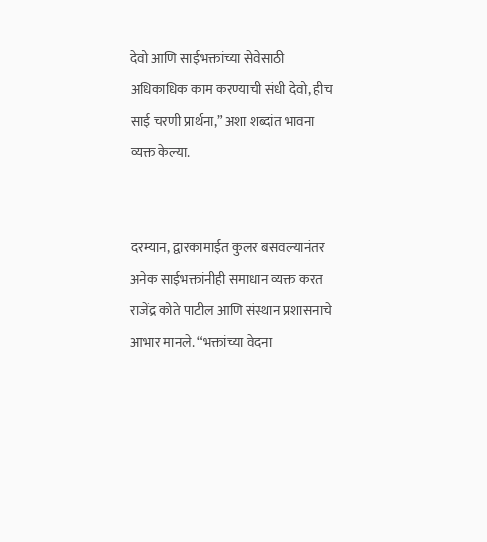देवो आणि साईभक्तांच्या सेवेसाठी अधिकाधिक काम करण्याची संधी देवो, हीच साई चरणी प्रार्थना,” अशा शब्दांत भावना व्यक्त केल्या.


दरम्यान, द्वारकामाईत कुलर बसवल्यानंतर अनेक साईभक्तांनीही समाधान व्यक्त करत राजेंद्र कोते पाटील आणि संस्थान प्रशासनाचे आभार मानले. “भक्तांच्या वेदना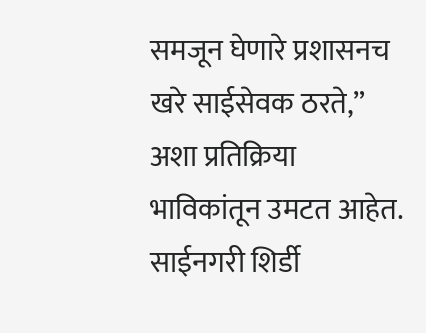समजून घेणारे प्रशासनच खरे साईसेवक ठरते,” अशा प्रतिक्रिया भाविकांतून उमटत आहेत.
साईनगरी शिर्डी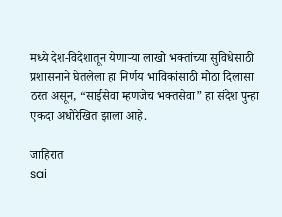मध्ये देश-विदेशातून येणाऱ्या लाखो भक्तांच्या सुविधेसाठी प्रशासनाने घेतलेला हा निर्णय भाविकांसाठी मोठा दिलासा ठरत असून, “साईसेवा म्हणजेच भक्तसेवा” हा संदेश पुन्हा एकदा अधोरेखित झाला आहे.

जाहिरात
sai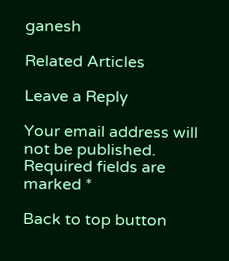ganesh

Related Articles

Leave a Reply

Your email address will not be published. Required fields are marked *

Back to top button